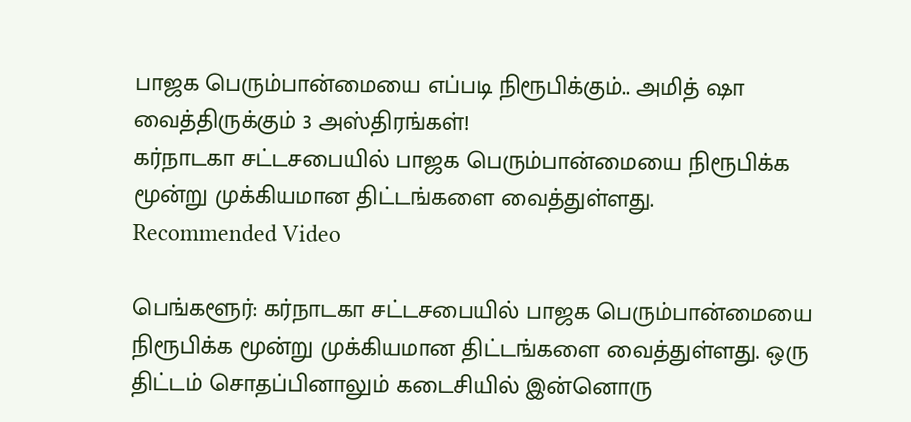பாஜக பெரும்பான்மையை எப்படி நிரூபிக்கும்.. அமித் ஷா வைத்திருக்கும் 3 அஸ்திரங்கள்!
கர்நாடகா சட்டசபையில் பாஜக பெரும்பான்மையை நிரூபிக்க மூன்று முக்கியமான திட்டங்களை வைத்துள்ளது.
Recommended Video

பெங்களூர்: கர்நாடகா சட்டசபையில் பாஜக பெரும்பான்மையை நிரூபிக்க மூன்று முக்கியமான திட்டங்களை வைத்துள்ளது. ஒரு திட்டம் சொதப்பினாலும் கடைசியில் இன்னொரு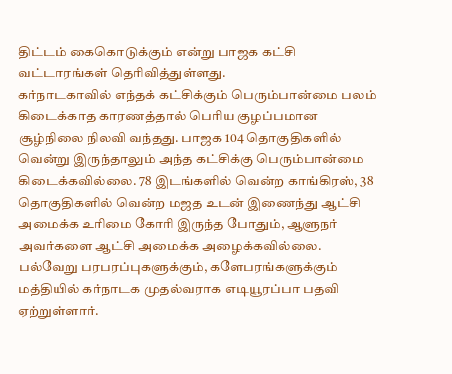திட்டம் கைகொடுக்கும் என்று பாஜக கட்சி வட்டாரங்கள் தெரிவித்துள்ளது.
கர்நாடகாவில் எந்தக் கட்சிக்கும் பெரும்பான்மை பலம் கிடைக்காத காரணத்தால் பெரிய குழப்பமான சூழ்நிலை நிலவி வந்தது. பாஜக 104 தொகுதிகளில் வென்று இருந்தாலும் அந்த கட்சிக்கு பெரும்பான்மை கிடைக்கவில்லை. 78 இடங்களில் வென்ற காங்கிரஸ், 38 தொகுதிகளில் வென்ற மஜத உடன் இணைந்து ஆட்சி அமைக்க உரிமை கோரி இருந்த போதும், ஆளுநர் அவர்களை ஆட்சி அமைக்க அழைக்கவில்லை.
பல்வேறு பரபரப்புகளுக்கும், களேபரங்களுக்கும் மத்தியில் கர்நாடக முதல்வராக எடியூரப்பா பதவி ஏற்றுள்ளார்.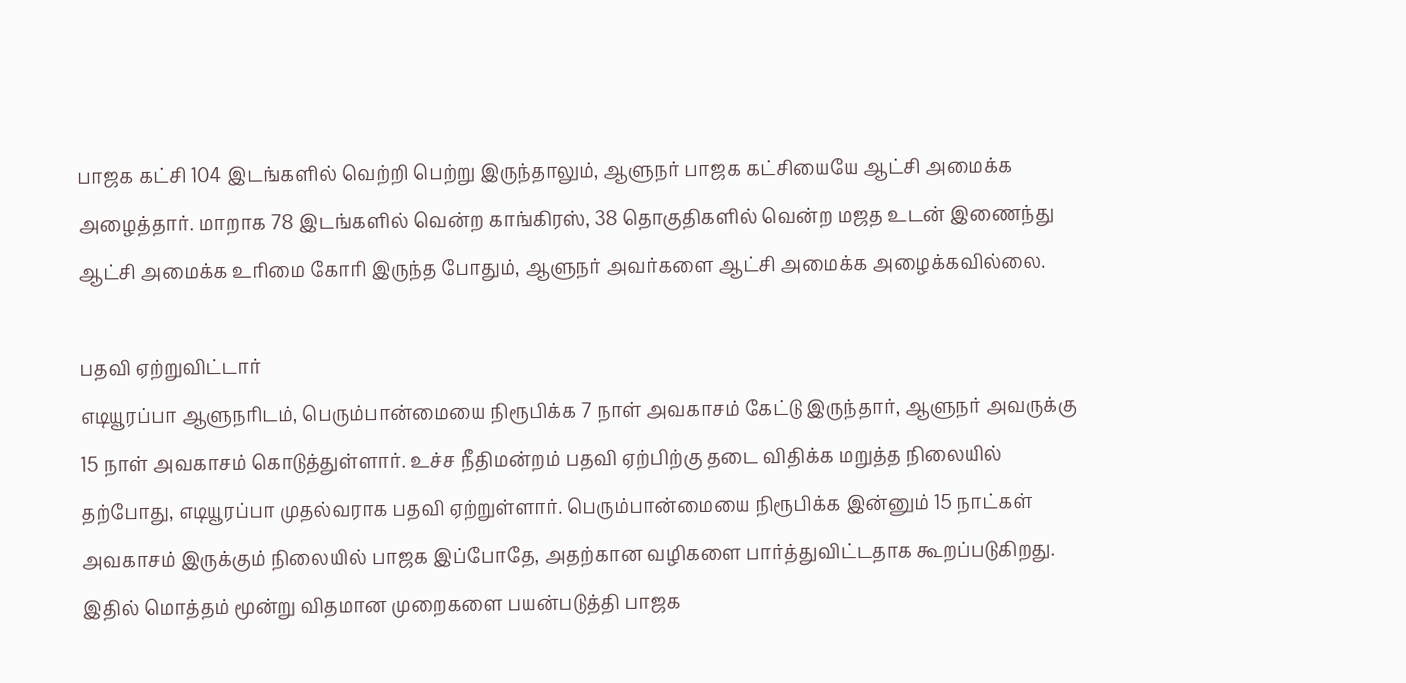பாஜக கட்சி 104 இடங்களில் வெற்றி பெற்று இருந்தாலும், ஆளுநர் பாஜக கட்சியையே ஆட்சி அமைக்க அழைத்தார். மாறாக 78 இடங்களில் வென்ற காங்கிரஸ், 38 தொகுதிகளில் வென்ற மஜத உடன் இணைந்து ஆட்சி அமைக்க உரிமை கோரி இருந்த போதும், ஆளுநர் அவர்களை ஆட்சி அமைக்க அழைக்கவில்லை.

பதவி ஏற்றுவிட்டார்
எடியூரப்பா ஆளுநரிடம், பெரும்பான்மையை நிரூபிக்க 7 நாள் அவகாசம் கேட்டு இருந்தார், ஆளுநர் அவருக்கு 15 நாள் அவகாசம் கொடுத்துள்ளார். உச்ச நீதிமன்றம் பதவி ஏற்பிற்கு தடை விதிக்க மறுத்த நிலையில் தற்போது, எடியூரப்பா முதல்வராக பதவி ஏற்றுள்ளார். பெரும்பான்மையை நிரூபிக்க இன்னும் 15 நாட்கள் அவகாசம் இருக்கும் நிலையில் பாஜக இப்போதே, அதற்கான வழிகளை பார்த்துவிட்டதாக கூறப்படுகிறது. இதில் மொத்தம் மூன்று விதமான முறைகளை பயன்படுத்தி பாஜக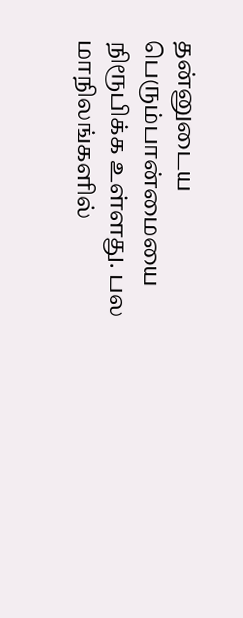தன்னுடைய பெரும்பான்மையை நிரூபிக்க உள்ளது. பல மாநிலங்களில்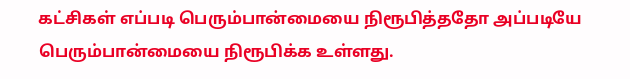கட்சிகள் எப்படி பெரும்பான்மையை நிரூபித்ததோ அப்படியே பெரும்பான்மையை நிரூபிக்க உள்ளது.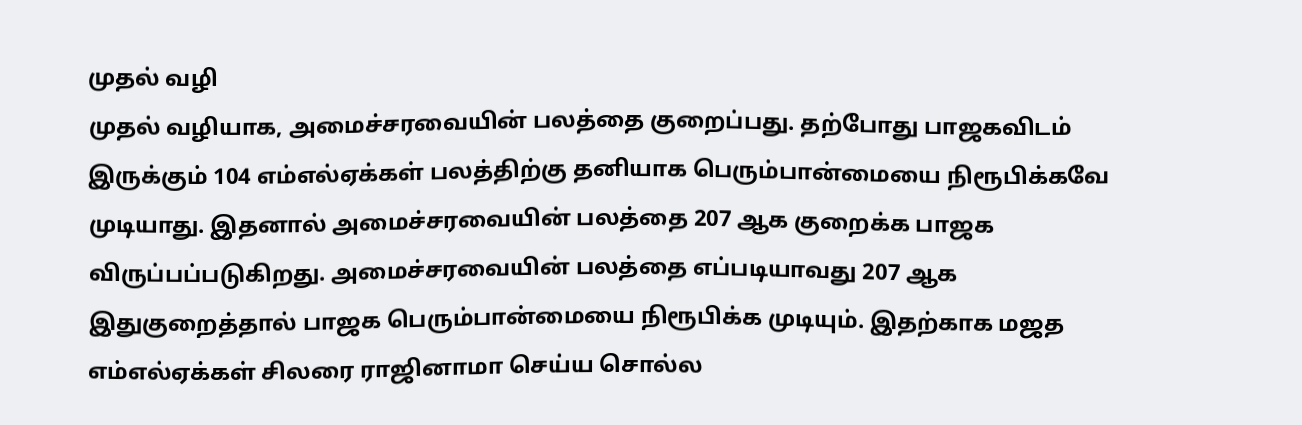முதல் வழி
முதல் வழியாக, அமைச்சரவையின் பலத்தை குறைப்பது. தற்போது பாஜகவிடம் இருக்கும் 104 எம்எல்ஏக்கள் பலத்திற்கு தனியாக பெரும்பான்மையை நிரூபிக்கவே முடியாது. இதனால் அமைச்சரவையின் பலத்தை 207 ஆக குறைக்க பாஜக விருப்பப்படுகிறது. அமைச்சரவையின் பலத்தை எப்படியாவது 207 ஆக இதுகுறைத்தால் பாஜக பெரும்பான்மையை நிரூபிக்க முடியும். இதற்காக மஜத எம்எல்ஏக்கள் சிலரை ராஜினாமா செய்ய சொல்ல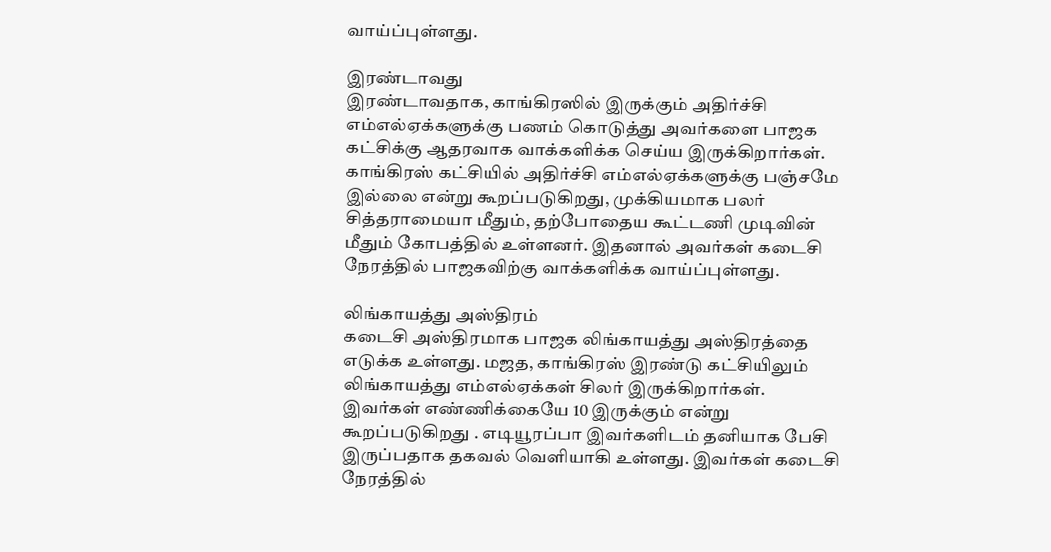வாய்ப்புள்ளது.

இரண்டாவது
இரண்டாவதாக, காங்கிரஸில் இருக்கும் அதிர்ச்சி எம்எல்ஏக்களுக்கு பணம் கொடுத்து அவர்களை பாஜக கட்சிக்கு ஆதரவாக வாக்களிக்க செய்ய இருக்கிறார்கள். காங்கிரஸ் கட்சியில் அதிர்ச்சி எம்எல்ஏக்களுக்கு பஞ்சமே இல்லை என்று கூறப்படுகிறது, முக்கியமாக பலர் சித்தராமையா மீதும், தற்போதைய கூட்டணி முடிவின் மீதும் கோபத்தில் உள்ளனர். இதனால் அவர்கள் கடைசி நேரத்தில் பாஜகவிற்கு வாக்களிக்க வாய்ப்புள்ளது.

லிங்காயத்து அஸ்திரம்
கடைசி அஸ்திரமாக பாஜக லிங்காயத்து அஸ்திரத்தை எடுக்க உள்ளது. மஜத, காங்கிரஸ் இரண்டு கட்சியிலும் லிங்காயத்து எம்எல்ஏக்கள் சிலர் இருக்கிறார்கள். இவர்கள் எண்ணிக்கையே 10 இருக்கும் என்று கூறப்படுகிறது . எடியூரப்பா இவர்களிடம் தனியாக பேசி இருப்பதாக தகவல் வெளியாகி உள்ளது. இவர்கள் கடைசி நேரத்தில்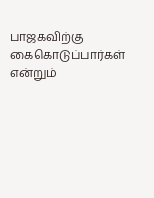பாஜகவிற்கு கைகொடுப்பார்கள் என்றும்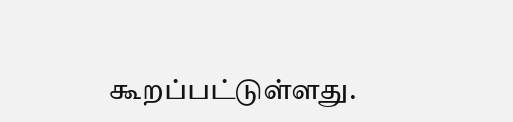கூறப்பட்டுள்ளது.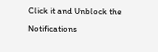Click it and Unblock the Notifications